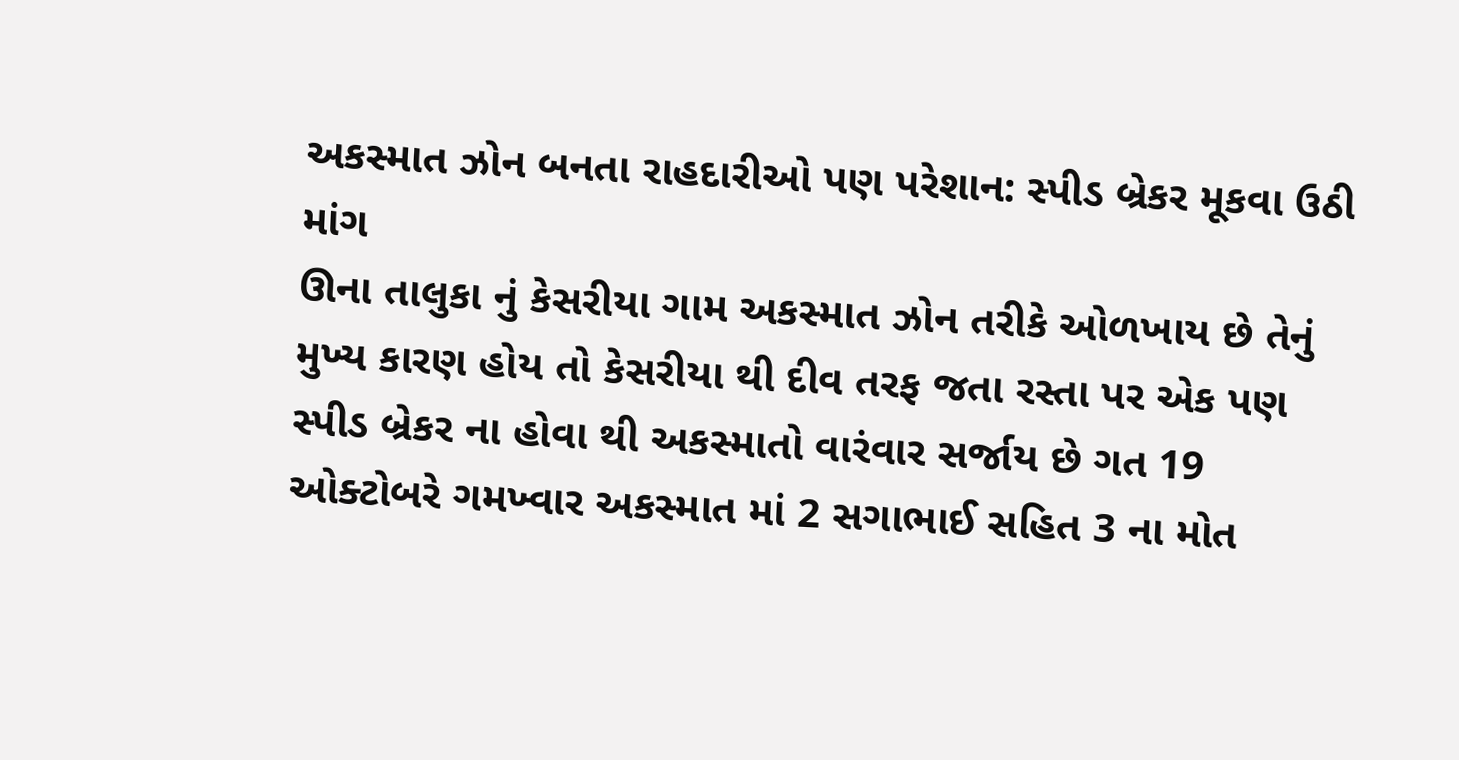અકસ્માત ઝોન બનતા રાહદારીઓ પણ પરેશાન: સ્પીડ બ્રેકર મૂકવા ઉઠી માંગ
ઊના તાલુકા નું કેસરીયા ગામ અકસ્માત ઝોન તરીકે ઓળખાય છે તેનું મુખ્ય કારણ હોય તો કેસરીયા થી દીવ તરફ જતા રસ્તા પર એક પણ સ્પીડ બ્રેકર ના હોવા થી અકસ્માતો વારંવાર સર્જાય છે ગત 19 ઓક્ટોબરે ગમખ્વાર અકસ્માત માં 2 સગાભાઈ સહિત 3 ના મોત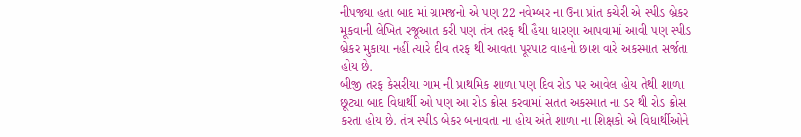નીપજ્યા હતા બાદ માં ગ્રામજનો એ પણ 22 નવેમ્બર ના ઉના પ્રાંત કચેરી એ સ્પીડ બ્રેકર મૂકવાની લેખિત રજૂઆત કરી પણ તંત્ર તરફ થી હૈયા ધારણા આપવામાં આવી પણ સ્પીડ બ્રેકર મુકાયા નહીં ત્યારે દીવ તરફ થી આવતા પૂરપાટ વાહનો છાશ વારે અકસ્માત સર્જતા હોય છે.
બીજી તરફ કેસરીયા ગામ ની પ્રાથમિક શાળા પણ દિવ રોડ પર આવેલ હોય તેથી શાળા છૂટ્યા બાદ વિધાર્થી ઓ પણ આ રોડ ક્રોસ કરવામાં સતત અકસ્માત ના ડર થી રોડ ક્રોસ કરતા હોય છે. તંત્ર સ્પીડ બેકર બનાવતા ના હોય અંતે શાળા ના શિક્ષકો એ વિધાર્થીઓને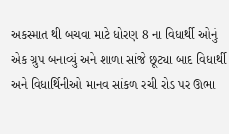અકસ્માત થી બચવા માટે ધોરણ 8 ના વિધાર્થી ઓનું એક ગ્રુપ બનાવ્યું અને શાળા સાંજે છૂટ્યા બાદ વિધાર્થી અને વિધાર્થિનીઓ માનવ સાંકળ રચી રોડ પર ઊભા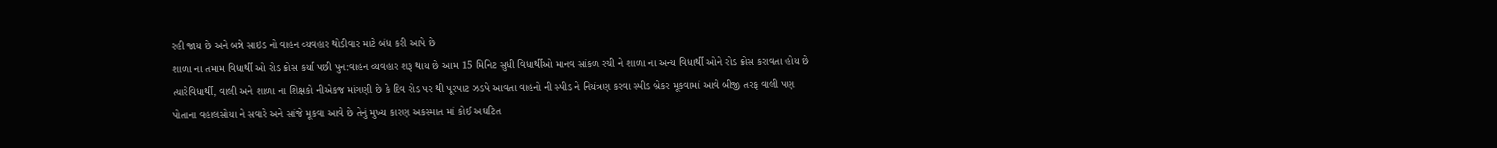રહી જાય છે અને બન્ને સાઇડ નો વાહન વ્યવહાર થોડીવાર માટે બંધ કરી આપે છે
શાળા ના તમામ વિધાર્થી ઓ રોડ ક્રોસ કર્યા પછી પુન:વાહન વ્યવહાર શરૂ થાય છે આમ 15 મિનિટ સુધી વિધાર્થીઓ માનવ સાંકળ રચી ને શાળા ના અન્ય વિધાર્થી ઓને રોડ ક્રોસ કરાવતા હોય છે ત્યારેવિધાર્થી, વાલી અને શાળા ના શિક્ષકો નીએકજ માંગણી છે કે દિવ રોડ પર થી પૂરપાટ ઝડપે આવતા વાહનો ની સ્પીડ ને નિયંત્રણ કરવા સ્પીડ બ્રેકર મૂકવામાં આવે બીજી તરફ વાલી પણ પોતાના વહાલસોયા ને સવારે અને સાંજે મૂકવા આવે છે તેનું મુખ્ય કારણ અકસ્માત માં કોઈ અઘટિત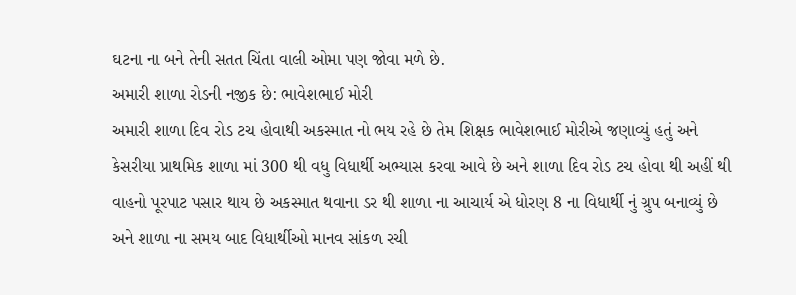ઘટના ના બને તેની સતત ચિંતા વાલી ઓમા પણ જોવા મળે છે.
અમારી શાળા રોડની નજીક છે: ભાવેશભાઈ મોરી
અમારી શાળા દિવ રોડ ટચ હોવાથી અકસ્માત નો ભય રહે છે તેમ શિક્ષક ભાવેશભાઈ મોરીએ જણાવ્યું હતું અને કેસરીયા પ્રાથમિક શાળા માં 300 થી વધુ વિધાર્થી અભ્યાસ કરવા આવે છે અને શાળા દિવ રોડ ટચ હોવા થી અહીં થી વાહનો પૂરપાટ પસાર થાય છે અકસ્માત થવાના ડર થી શાળા ના આચાર્ય એ ધોરણ 8 ના વિધાર્થી નું ગ્રુપ બનાવ્યું છે અને શાળા ના સમય બાદ વિધાર્થીઓ માનવ સાંકળ રચી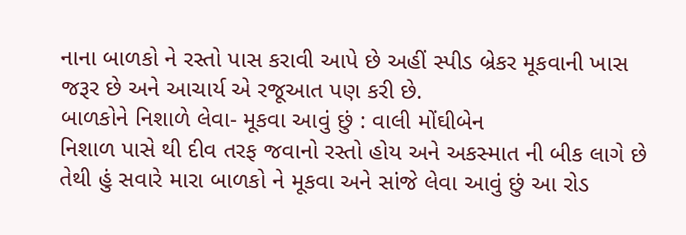નાના બાળકો ને રસ્તો પાસ કરાવી આપે છે અહીં સ્પીડ બ્રેકર મૂકવાની ખાસ જરૂર છે અને આચાર્ય એ રજૂઆત પણ કરી છે.
બાળકોને નિશાળે લેવા- મૂકવા આવું છું : વાલી મોંઘીબેન
નિશાળ પાસે થી દીવ તરફ જવાનો રસ્તો હોય અને અકસ્માત ની બીક લાગે છે તેથી હું સવારે મારા બાળકો ને મૂકવા અને સાંજે લેવા આવું છું આ રોડ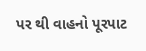પર થી વાહનો પૂરપાટ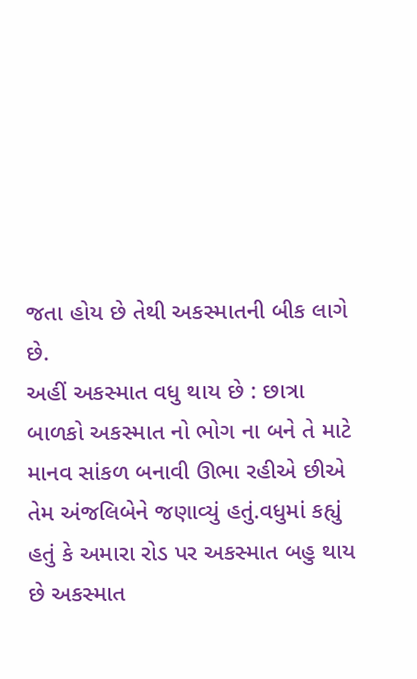જતા હોય છે તેથી અકસ્માતની બીક લાગે છે.
અહીં અકસ્માત વધુ થાય છે : છાત્રા
બાળકો અકસ્માત નો ભોગ ના બને તે માટે માનવ સાંકળ બનાવી ઊભા રહીએ છીએ તેમ અંજલિબેને જણાવ્યું હતું.વધુમાં કહ્યું હતું કે અમારા રોડ પર અકસ્માત બહુ થાય છે અકસ્માત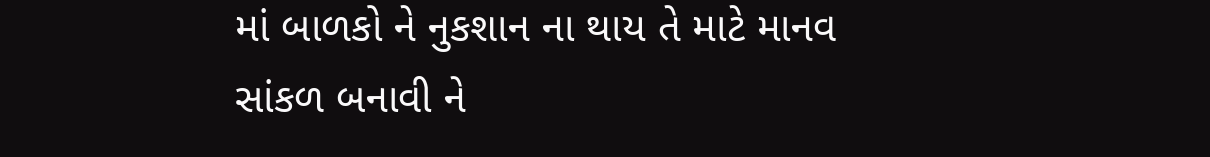માં બાળકો ને નુકશાન ના થાય તે માટે માનવ સાંકળ બનાવી ને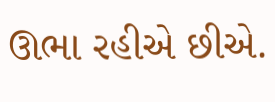ઊભા રહીએ છીએ.